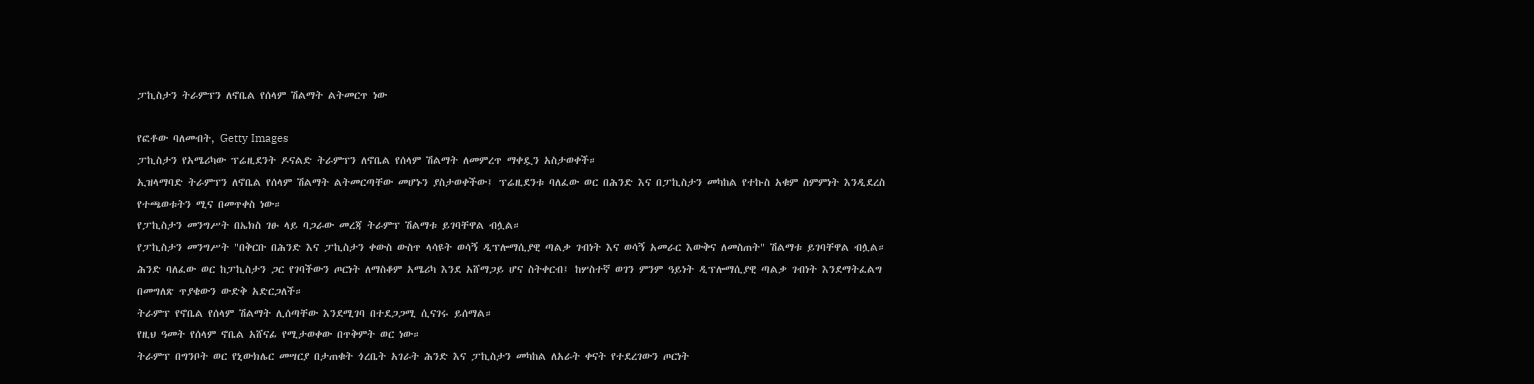ፓኪስታን ትራምፕን ለኖቤል የሰላም ሽልማት ልትመርጥ ነው

የፎቶው ባለመብት, Getty Images
ፓኪስታን የአሜሪካው ፕሬዚደንት ዶናልድ ትራምፕን ለኖቤል የሰላም ሽልማት ለመምረጥ ማቀዷን አስታወቀች።
ኢዝላማባድ ትራምፕን ለኖቤል የሰላም ሽልማት ልትመርጣቸው መሆኑን ያስታወቀችው፤ ፕሬዚደንቱ ባለፈው ወር በሕንድ እና በፓኪስታን መካከል የተኩስ አቁም ስምምነት እንዲደረስ የተጫወቱትን ሚና በመጥቀስ ነው።
የፓኪስታን መንግሥት በኤክስ ገፁ ላይ ባጋራው መረጃ ትራምፕ ሽልማቱ ይገባቸዋል ብሏል።
የፓኪስታን መንግሥት "በቅርቡ በሕንድ እና ፓኪስታን ቀውስ ውስጥ ላሳዩት ወሳኝ ዲፕሎማሲያዊ ጣልቃ ገብነት እና ወሳኝ አመራር እውቅና ለመስጠት" ሽልማቱ ይገባቸዋል ብሏል።
ሕንድ ባለፈው ወር ከፓኪስታን ጋር የገባችውን ጦርነት ለማስቆም አሜሪካ እንደ አሸማጋይ ሆና ስትቀርብ፤ ከሦስተኛ ወገን ምንም ዓይነት ዲፕሎማሲያዊ ጣልቃ ገብነት እንደማትፈልግ በመግለጽ ጥያቄውን ውድቅ አድርጋለች።
ትራምፕ የኖቤል የሰላም ሽልማት ሊሰጣቸው እንደሚገባ በተደጋጋሚ ሲናገሩ ይሰማል።
የዚህ ዓመት የሰላም ኖቤል አሸናፊ የሚታወቀው በጥቅምት ወር ነው።
ትራምፕ በግንቦት ወር የኒውክሌር መሣርያ በታጠቁት ጎረቤት አገራት ሕንድ እና ፓኪስታን መካከል ለአራት ቀናት የተደረገውን ጦርነት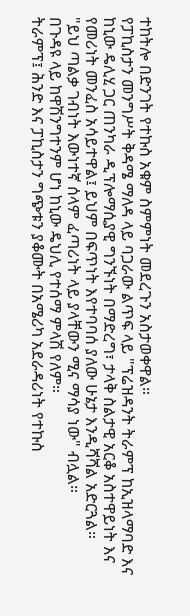ተከትሎ በድንገት የተኩስ አቁም ስምምነት መደረጉን አስታወቀዋል።
የፓኪስታን መንግሥት ቅዳሜ ማለዳ ላይ ባጋራው ልጥፍ ላይ "ፕሬዝዳንት ትራምፕ ከኢዝላማባድ እና ከኒው ዴሊሂ ጋር ጠንካራ ዲፕሎማሲያዊ ግንኙነት በማድረግ፣ ታላቅ ስልታዊ አርቆ አስተዋይነት እና የመሪነት መንፈስ አሳይተዋል፤ ይህም በፍጥነት እየተባባሰ ያለው ሁኔታ እንዲሻሻል አድርጓል።
"ይህ ጣልቃ ገብነት እውነተኛ ሰላም ፈጣሪነት ላይ ያላቸውን ሚና ማሳያ ነው" ብሏል።
በጉዳዩ ላይ ከዋሽንግተንም ሆነ ከኒው ዴህሊ የተሰማ ምላሽ የለም።
ትራምፕ፤ ሕንድ እና ፓኪስታን ግጭቱን ያቆሙት በአሜሪካ አደራዳሪነት የተኩስ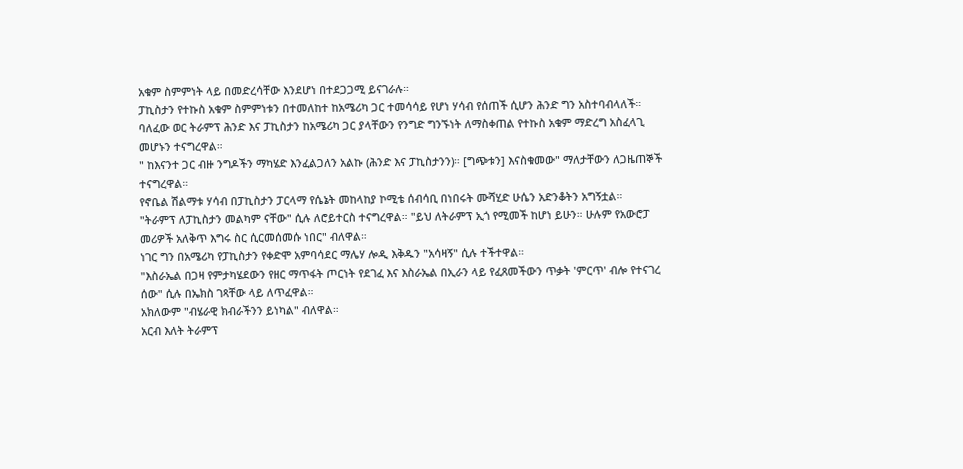አቁም ስምምነት ላይ በመድረሳቸው እንደሆነ በተደጋጋሚ ይናገራሉ።
ፓኪስታን የተኩስ አቁም ስምምነቱን በተመለከተ ከአሜሪካ ጋር ተመሳሳይ የሆነ ሃሳብ የሰጠች ሲሆን ሕንድ ግን አስተባብላለች።
ባለፈው ወር ትራምፕ ሕንድ እና ፓኪስታን ከአሜሪካ ጋር ያላቸውን የንግድ ግንኙነት ለማስቀጠል የተኩስ አቁም ማድረግ አስፈላጊ መሆኑን ተናግረዋል።
" ከእናንተ ጋር ብዙ ንግዶችን ማካሄድ እንፈልጋለን አልኩ (ሕንድ እና ፓኪስታንን)። [ግጭቱን] እናስቁመው" ማለታቸውን ለጋዜጠኞች ተናግረዋል።
የኖቤል ሽልማቱ ሃሳብ በፓኪስታን ፓርላማ የሴኔት መከላከያ ኮሚቴ ሰብሳቢ በነበሩት ሙሻሂድ ሁሴን አድንቆትን አግኝቷል።
"ትራምፕ ለፓኪስታን መልካም ናቸው" ሲሉ ለሮይተርስ ተናግረዋል። "ይህ ለትራምፕ ኢጎ የሚመች ከሆነ ይሁን። ሁሉም የአውሮፓ መሪዎች አለቅጥ እግሩ ስር ሲርመሰመሱ ነበር" ብለዋል።
ነገር ግን በአሜሪካ የፓኪስታን የቀድሞ አምባሳደር ማሌሃ ሎዲ እቅዱን "አሳዛኝ" ሲሉ ተችተዋል።
"እስራኤል በጋዛ የምታካሄደውን የዘር ማጥፋት ጦርነት የደገፈ እና እስራኤል በኢራን ላይ የፈጸመችውን ጥቃት 'ምርጥ' ብሎ የተናገረ ሰው" ሲሉ በኤክስ ገጻቸው ላይ ለጥፈዋል።
አክለውም "ብሄራዊ ክብራችንን ይነካል" ብለዋል።
አርብ እለት ትራምፕ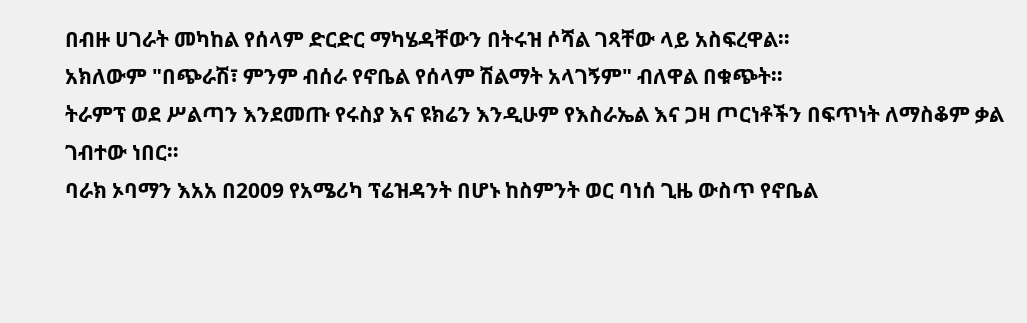በብዙ ሀገራት መካከል የሰላም ድርድር ማካሄዳቸውን በትሩዝ ሶሻል ገጻቸው ላይ አስፍረዋል።
አክለውም "በጭራሽ፣ ምንም ብሰራ የኖቤል የሰላም ሽልማት አላገኝም" ብለዋል በቁጭት።
ትራምፕ ወደ ሥልጣን እንደመጡ የሩስያ እና ዩክሬን እንዲሁም የእስራኤል እና ጋዛ ጦርነቶችን በፍጥነት ለማስቆም ቃል ገብተው ነበር።
ባራክ ኦባማን እአአ በ2009 የአሜሪካ ፕሬዝዳንት በሆኑ ከስምንት ወር ባነሰ ጊዜ ውስጥ የኖቤል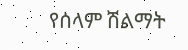የሰላም ሽልማት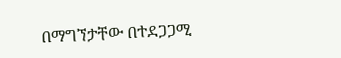በማግኘታቸው በተደጋጋሚ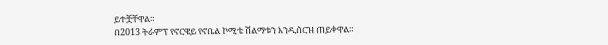ይተቿቸዋል።
በ2013 ትራምፕ የኖርዌይ የኖቤል ኮሚቴ ሽልማቱን እንዲሰርዝ ጠይቀዋል።